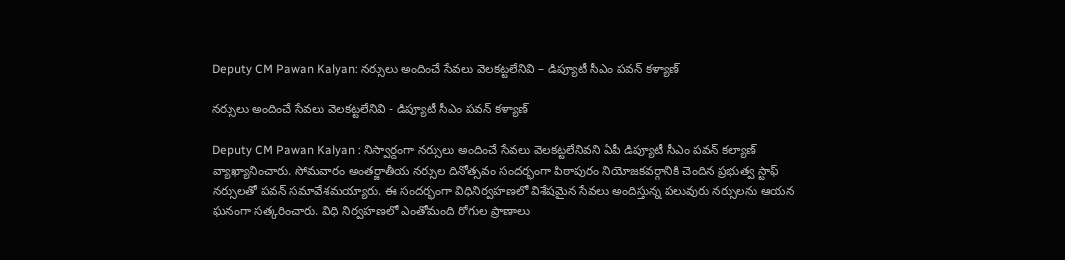Deputy CM Pawan Kalyan: నర్సులు అందించే సేవలు వెలకట్టలేనివి – డిప్యూటీ సీఎం పవన్ కళ్యాణ్

నర్సులు అందించే సేవలు వెలకట్టలేనివి - డిప్యూటీ సీఎం పవన్ కళ్యాణ్

Deputy CM Pawan Kalyan : నిస్వార్దంగా నర్సులు అందించే సేవలు వెలకట్టలేనివని ఏపీ డిప్యూటీ సీఎం పవన్ కల్యాణ్ వ్యాఖ్యానించారు. సోమవారం అంతర్జాతీయ నర్సుల దినోత్సవం సందర్భంగా పిఠాపురం నియోజకవర్గానికి చెందిన ప్రభుత్వ స్టాఫ్ నర్సులతో పవన్ సమావేశమయ్యారు. ఈ సందర్భంగా విధినిర్వహణలో విశేషమైన సేవలు అందిస్తున్న పలువురు నర్సులను ఆయన ఘనంగా సత్కరించారు. విధి నిర్వహణలో ఎంతోమంది రోగుల ప్రాణాలు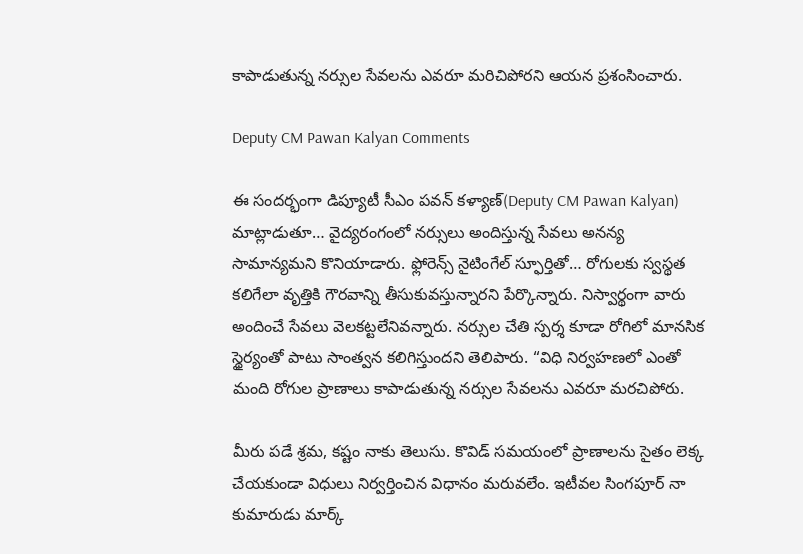కాపాడుతున్న నర్సుల సేవలను ఎవరూ మరిచిపోరని ఆయన ప్రశంసించారు.

Deputy CM Pawan Kalyan Comments

ఈ సందర్భంగా డిప్యూటీ సీఎం పవన్ కళ్యాణ్(Deputy CM Pawan Kalyan) మాట్లాడుతూ… వైద్యరంగంలో నర్సులు అందిస్తున్న సేవలు అనన్య సామాన్యమని కొనియాడారు. ఫ్లోరెన్స్‌ నైటింగేల్‌ స్ఫూర్తితో… రోగులకు స్వస్థత కలిగేలా వృత్తికి గౌరవాన్ని తీసుకువస్తున్నారని పేర్కొన్నారు. నిస్వార్థంగా వారు అందించే సేవలు వెలకట్టలేనివన్నారు. నర్సుల చేతి స్పర్శ కూడా రోగిలో మానసిక స్థైర్యంతో పాటు సాంత్వన కలిగిస్తుందని తెలిపారు. “విధి నిర్వహణలో ఎంతో మంది రోగుల ప్రాణాలు కాపాడుతున్న నర్సుల సేవలను ఎవరూ మరచిపోరు.

మీరు పడే శ్రమ, కష్టం నాకు తెలుసు. కొవిడ్ సమయంలో ప్రాణాలను సైతం లెక్క చేయకుండా విధులు నిర్వర్తించిన విధానం మరువలేం. ఇటీవల సింగపూర్‌ నా కుమారుడు మార్క్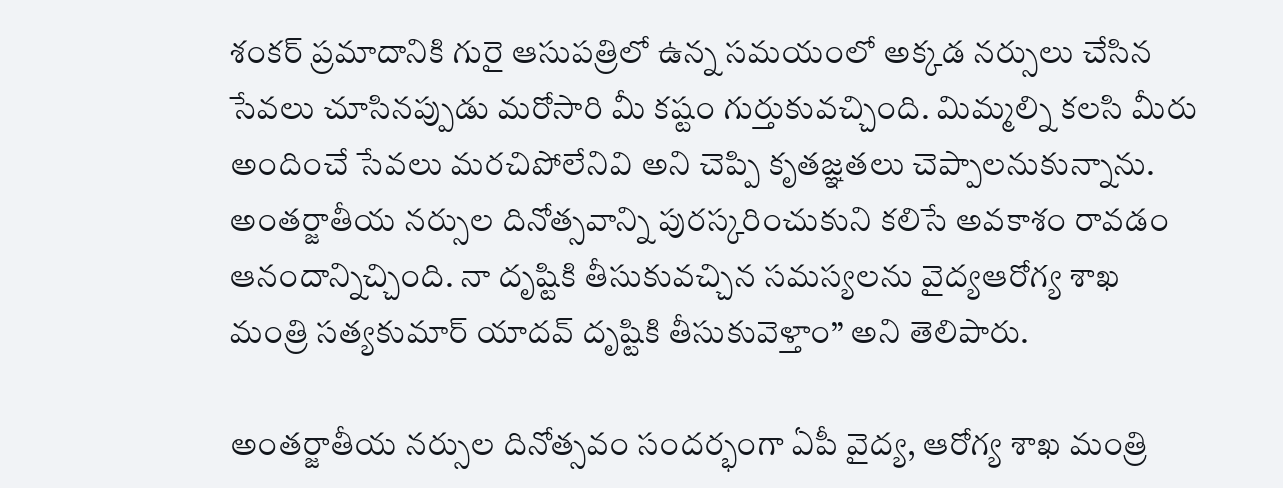శంకర్ ప్రమాదానికి గురై ఆసుపత్రిలో ఉన్న సమయంలో అక్కడ నర్సులు చేసిన సేవలు చూసినప్పుడు మరోసారి మీ కష్టం గుర్తుకువచ్చింది. మిమ్మల్ని కలసి మీరు అందించే సేవలు మరచిపోలేనివి అని చెప్పి కృతజ్ఞతలు చెప్పాలనుకున్నాను. అంతర్జాతీయ నర్సుల దినోత్సవాన్ని పురస్కరించుకుని కలిసే అవకాశం రావడం ఆనందాన్నిచ్చింది. నా దృష్టికి తీసుకువచ్చిన సమస్యలను వైద్యఆరోగ్య శాఖ మంత్రి సత్యకుమార్ యాదవ్ దృష్టికి తీసుకువెళ్తాం” అని తెలిపారు.

అంతర్జాతీయ నర్సుల దినోత్సవం సందర్భంగా ఏపీ వైద్య, ఆరోగ్య శాఖ మంత్రి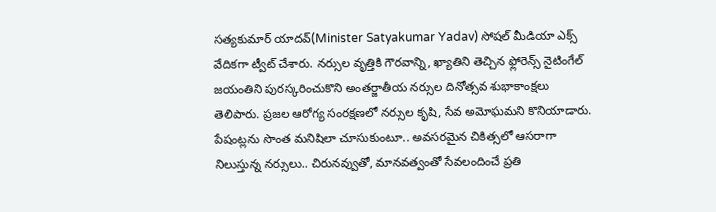సత్యకుమార్ యాదవ్(Minister Satyakumar Yadav) సోషల్ మీడియా ఎక్స్ వేదికగా ట్వీట్ చేశారు. నర్సుల వృత్తికి గౌరవాన్ని, ఖ్యాతిని తెచ్చిన ఫ్లోరెన్స్ నైటింగేల్ జయంతిని పురస్కరించుకొని అంతర్జాతీయ నర్సుల దినోత్సవ శుభాకాంక్షలు తెలిపారు. ప్రజల ఆరోగ్య సంరక్షణలో నర్సుల కృషి, సేవ అమోఘమని కొనియాడారు. పేషంట్లను సొంత మనిషిలా చూసుకుంటూ.. అవసరమైన చికిత్సలో ఆసరాగా నిలుస్తున్న నర్సులు.. చిరునవ్వుతో, మానవత్వంతో సేవలందించే ప్రతి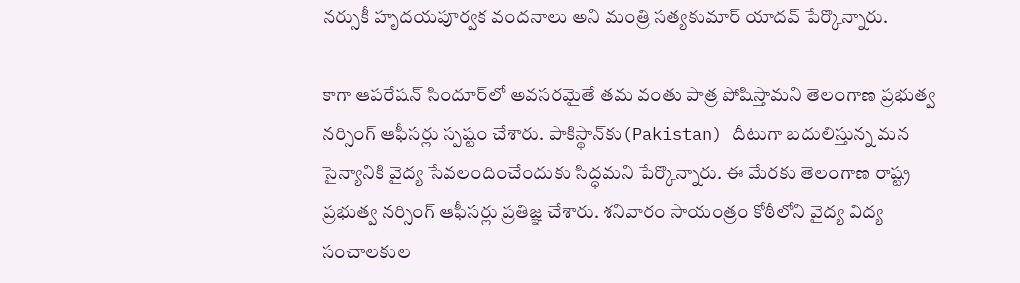నర్సుకీ హృదయపూర్వక వందనాలు అని మంత్రి సత్యకుమార్ యాదవ్ పేర్కొన్నారు.

కాగా ఆపరేషన్‌ సిందూర్‌లో అవసరమైతే తమ వంతు పాత్ర పోషిస్తామని తెలంగాణ ప్రభుత్వ నర్సింగ్‌ ఆఫీసర్లు స్పష్టం చేశారు. పాకిస్థాన్‌కు(Pakistan) దీటుగా బదులిస్తున్న మన సైన్యానికి వైద్య సేవలందించేందుకు సిద్ధమని పేర్కొన్నారు. ఈ మేరకు తెలంగాణ రాష్ట్ర ప్రభుత్వ నర్సింగ్‌ ఆఫీసర్లు ప్రతిజ్ఞ చేశారు. శనివారం సాయంత్రం కోఠీలోని వైద్య విద్య సంచాలకుల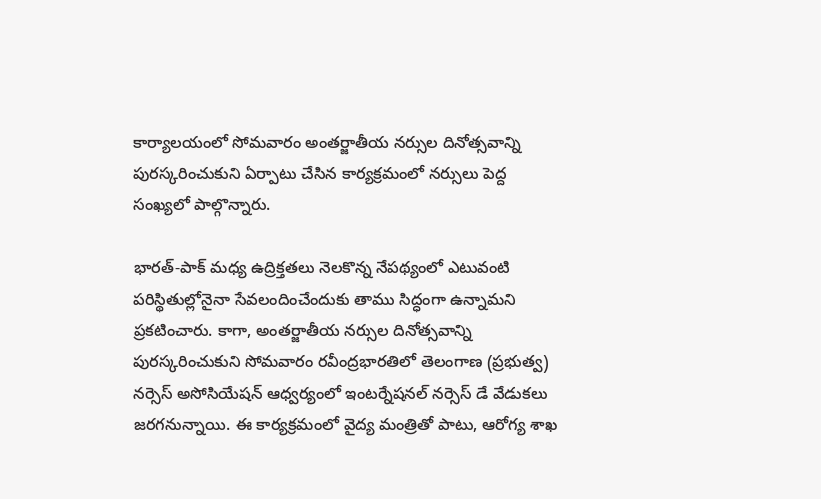కార్యాలయంలో సోమవారం అంతర్జాతీయ నర్సుల దినోత్సవాన్ని పురస్కరించుకుని ఏర్పాటు చేసిన కార్యక్రమంలో నర్సులు పెద్ద సంఖ్యలో పాల్గొన్నారు.

భారత్‌-పాక్‌ మధ్య ఉద్రిక్తతలు నెలకొన్న నేపథ్యంలో ఎటువంటి పరిస్థితుల్లోనైనా సేవలందించేందుకు తాము సిద్ధంగా ఉన్నామని ప్రకటించారు. కాగా, అంతర్జాతీయ నర్సుల దినోత్సవాన్ని పురస్కరించుకుని సోమవారం రవీంద్రభారతిలో తెలంగాణ (ప్రభుత్వ) నర్సెస్‌ అసోసియేషన్‌ ఆధ్వర్యంలో ఇంటర్నేషనల్‌ నర్సెస్‌ డే వేడుకలు జరగనున్నాయి. ఈ కార్యక్రమంలో వైద్య మంత్రితో పాటు, ఆరోగ్య శాఖ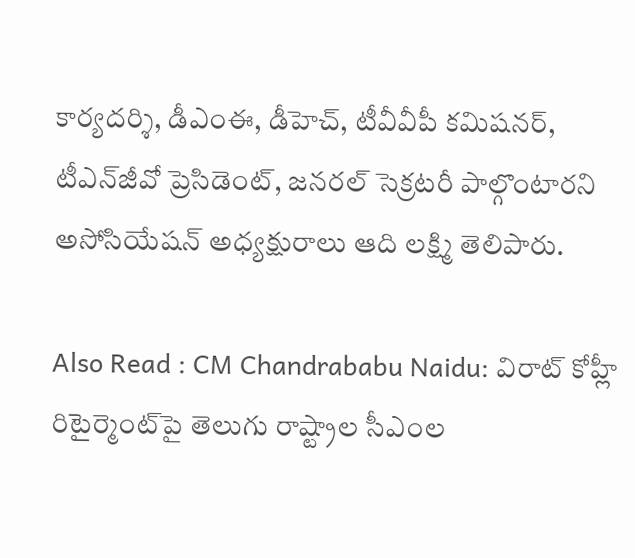కార్యదర్శి, డీఎంఈ, డీహెచ్‌, టీవీవీపీ కమిషనర్‌, టీఎన్‌జీవో ప్రెసిడెంట్‌, జనరల్‌ సెక్రటరీ పాల్గొంటారని అసోసియేషన్‌ అధ్యక్షురాలు ఆది లక్ష్మి తెలిపారు.

Also Read : CM Chandrababu Naidu: విరాట్‌ కోహ్లీ రిటైర్మెంట్‌పై తెలుగు రాష్ట్రాల సీఎంల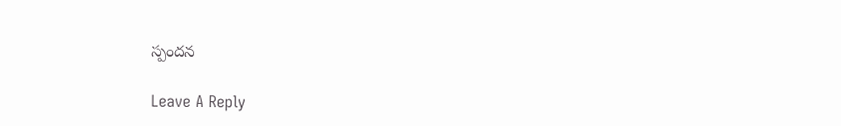స్పందన

Leave A Reply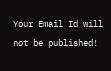Your Email Id will not be published!